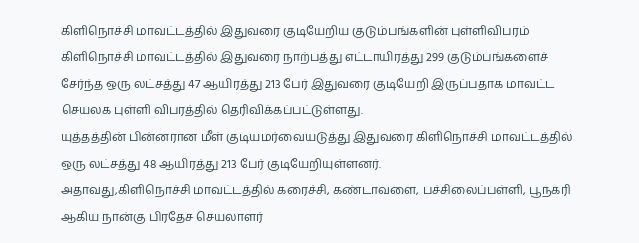கிளிநொச்சி மாவட்டத்தில் இதுவரை குடியேறிய குடும்பங்களின் புள்ளிவிபரம்
கிளிநொச்சி மாவட்டத்தில் இதுவரை நாற்பத்து எட்டாயிரத்து 299 குடும்பங்களைச் சேர்ந்த ஒரு லட்சத்து 47 ஆயிரத்து 213 பேர் இதுவரை குடியேறி இருப்பதாக மாவட்ட செயலக புள்ளி விபரத்தில் தெரிவிக்கப்பட்டுள்ளது.
யுத்தத்தின் பின்னரான மீள் குடியமர்வையடுத்து இதுவரை கிளிநொச்சி மாவட்டத்தில் ஒரு லட்சத்து 48 ஆயிரத்து 213 பேர் குடியேறியுள்ளனர்.
அதாவது,கிளிநொச்சி மாவட்டத்தில் கரைச்சி, கண்டாவளை, பச்சிலைப்பள்ளி, பூநகரி ஆகிய நான்கு பிரதேச செயலாளர்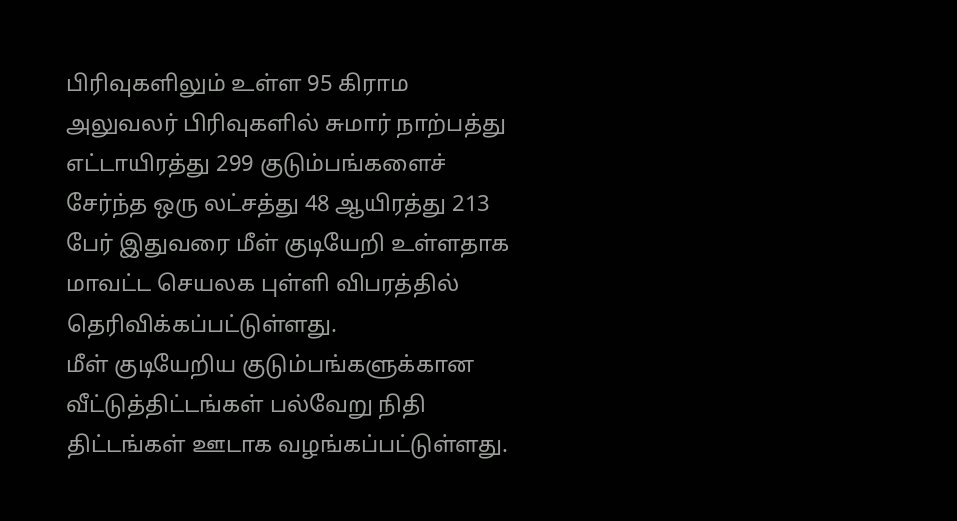பிரிவுகளிலும் உள்ள 95 கிராம அலுவலர் பிரிவுகளில் சுமார் நாற்பத்து எட்டாயிரத்து 299 குடும்பங்களைச் சேர்ந்த ஒரு லட்சத்து 48 ஆயிரத்து 213 பேர் இதுவரை மீள் குடியேறி உள்ளதாக மாவட்ட செயலக புள்ளி விபரத்தில் தெரிவிக்கப்பட்டுள்ளது.
மீள் குடியேறிய குடும்பங்களுக்கான வீட்டுத்திட்டங்கள் பல்வேறு நிதி திட்டங்கள் ஊடாக வழங்கப்பட்டுள்ளது.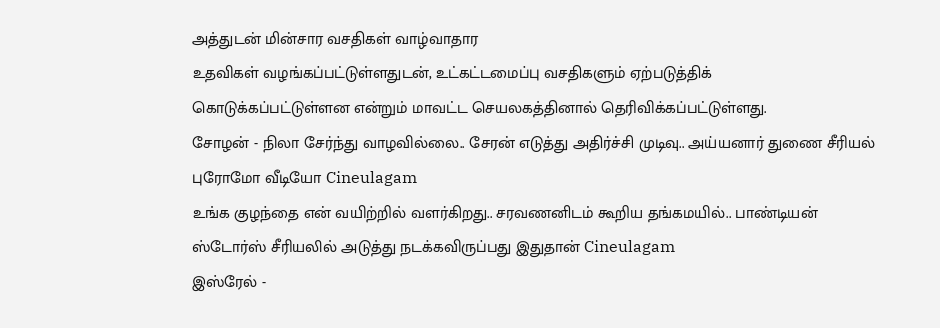அத்துடன் மின்சார வசதிகள் வாழ்வாதார
உதவிகள் வழங்கப்பட்டுள்ளதுடன், உட்கட்டமைப்பு வசதிகளும் ஏற்படுத்திக்
கொடுக்கப்பட்டுள்ளன என்றும் மாவட்ட செயலகத்தினால் தெரிவிக்கப்பட்டுள்ளது.
சோழன் - நிலா சேர்ந்து வாழவில்லை.. சேரன் எடுத்து அதிர்ச்சி முடிவு.. அய்யனார் துணை சீரியல் புரோமோ வீடியோ Cineulagam
உங்க குழந்தை என் வயிற்றில் வளர்கிறது.. சரவணனிடம் கூறிய தங்கமயில்.. பாண்டியன் ஸ்டோர்ஸ் சீரியலில் அடுத்து நடக்கவிருப்பது இதுதான் Cineulagam
இஸ்ரேல் -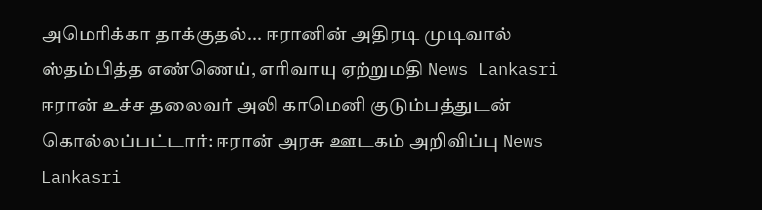அமெரிக்கா தாக்குதல்... ஈரானின் அதிரடி முடிவால் ஸ்தம்பித்த எண்ணெய், எரிவாயு ஏற்றுமதி News Lankasri
ஈரான் உச்ச தலைவர் அலி காமெனி குடும்பத்துடன் கொல்லப்பட்டார்: ஈரான் அரசு ஊடகம் அறிவிப்பு News Lankasri